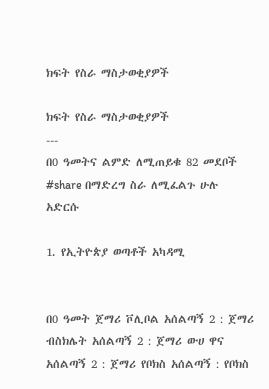ክፍት የስራ ማስታወቂያዎች

ክፍት የስራ ማስታወቂያዎች
---
በ0 ዓመትና ልምድ ለሚጠይቁ 82 መደቦች
#share በማድረግ ስራ ለሚፈልጉ ሁሉ አድርሱ

1. የኢትዮጵያ ወጣቶች አካዳሚ


በ0 ዓመት ጀማሪ ቮሊቦል አሰልጣኝ 2 : ጀማሪ ብስክሌት አሰልጣኝ 2 : ጀማሪ ውሀ ዋና አሰልጣኝ 2 : ጀማሪ የቦክስ አሰልጣኝ : የቦክስ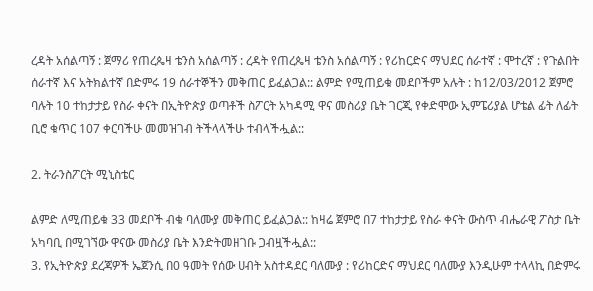ረዳት አሰልጣኝ : ጀማሪ የጠረጴዛ ቴንስ አሰልጣኝ : ረዳት የጠረጴዛ ቴንስ አሰልጣኝ : የሪከርድና ማህደር ሰራተኛ : ሞተረኛ : የጉልበት ሰራተኛ እና አትክልተኛ በድምሩ 19 ሰራተኞችን መቅጠር ይፈልጋል:: ልምድ የሚጠይቁ መደቦችም አሉት : ከ12/03/2012 ጀምሮ ባሉት 10 ተከታታይ የስራ ቀናት በኢትዮጵያ ወጣቶች ስፖርት አካዳሚ ዋና መስሪያ ቤት ገርጂ የቀድሞው ኢምፔሪያል ሆቴል ፊት ለፊት ቢሮ ቁጥር 107 ቀርባችሁ መመዝገብ ትችላላችሁ ተብላችሗል::

2. ትራንስፖርት ሚኒስቴር

ልምድ ለሚጠይቁ 33 መደቦች ብቁ ባለሙያ መቅጠር ይፈልጋል:: ከዛሬ ጀምሮ በ7 ተከታታይ የስራ ቀናት ውስጥ ብሔራዊ ፖስታ ቤት አካባቢ በሚገኘው ዋናው መስሪያ ቤት እንድትመዘገቡ ጋብዟችሗል::
3. የኢትዮጵያ ደረጃዎች ኤጀንሲ በ0 ዓመት የሰው ሀብት አስተዳደር ባለሙያ : የሪከርድና ማህደር ባለሙያ እንዲሁም ተላላኪ በድምሩ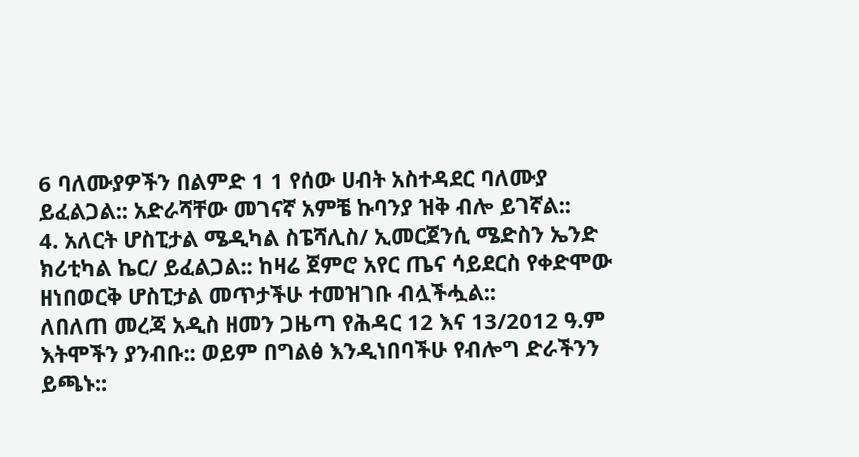6 ባለሙያዎችን በልምድ 1 1 የሰው ሀብት አስተዳደር ባለሙያ ይፈልጋል:: አድራሻቸው መገናኛ አምቼ ኩባንያ ዝቅ ብሎ ይገኛል::
4. አለርት ሆስፒታል ሜዲካል ስፔሻሊስ/ ኢመርጀንሲ ሜድስን ኤንድ ክሪቲካል ኬር/ ይፈልጋል:: ከዛሬ ጀምሮ አየር ጤና ሳይደርስ የቀድሞው ዘነበወርቅ ሆስፒታል መጥታችሁ ተመዝገቡ ብሏችሗል::
ለበለጠ መረጃ አዲስ ዘመን ጋዜጣ የሕዳር 12 እና 13/2012 ዓ.ም እትሞችን ያንብቡ:: ወይም በግልፅ እንዲነበባችሁ የብሎግ ድራችንን ይጫኑ::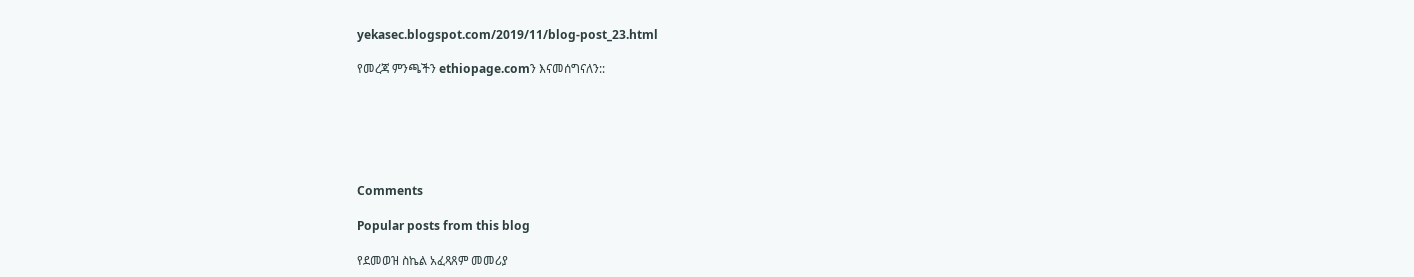yekasec.blogspot.com/2019/11/blog-post_23.html

የመረጃ ምንጫችን ethiopage.comን እናመሰግናለን::






Comments

Popular posts from this blog

የደመወዝ ስኬል አፈጻጸም መመሪያ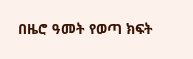በዜሮ ዓመት የወጣ ክፍት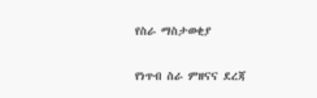የስራ ማስታወቂያ

የነጥብ ስራ ምዘናና ደረጃ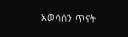አወሳሰን ጥናት